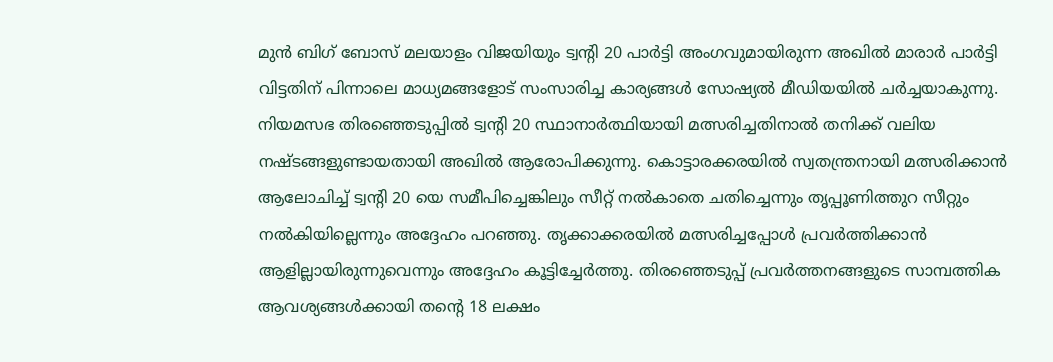മുൻ ബിഗ് ബോസ് മലയാളം വിജയിയും ട്വന്റി 20 പാർട്ടി അംഗവുമായിരുന്ന അഖിൽ മാരാർ പാർട്ടി വിട്ടതിന് പിന്നാലെ മാധ്യമങ്ങളോട് സംസാരിച്ച കാര്യങ്ങൾ സോഷ്യൽ മീഡിയയിൽ ചർച്ചയാകുന്നു. നിയമസഭ തിരഞ്ഞെടുപ്പിൽ ട്വന്റി 20 സ്ഥാനാർത്ഥിയായി മത്സരിച്ചതിനാൽ തനിക്ക് വലിയ നഷ്ടങ്ങളുണ്ടായതായി അഖിൽ ആരോപിക്കുന്നു. കൊട്ടാരക്കരയിൽ സ്വതന്ത്രനായി മത്സരിക്കാൻ ആലോചിച്ച് ട്വന്റി 20 യെ സമീപിച്ചെങ്കിലും സീറ്റ് നൽകാതെ ചതിച്ചെന്നും തൃപ്പൂണിത്തുറ സീറ്റും നൽകിയില്ലെന്നും അദ്ദേഹം പറഞ്ഞു. തൃക്കാക്കരയിൽ മത്സരിച്ചപ്പോൾ പ്രവർത്തിക്കാൻ ആളില്ലായിരുന്നുവെന്നും അദ്ദേഹം കൂട്ടിച്ചേർത്തു. തിരഞ്ഞെടുപ്പ് പ്രവർത്തനങ്ങളുടെ സാമ്പത്തിക ആവശ്യങ്ങൾക്കായി തന്റെ 18 ലക്ഷം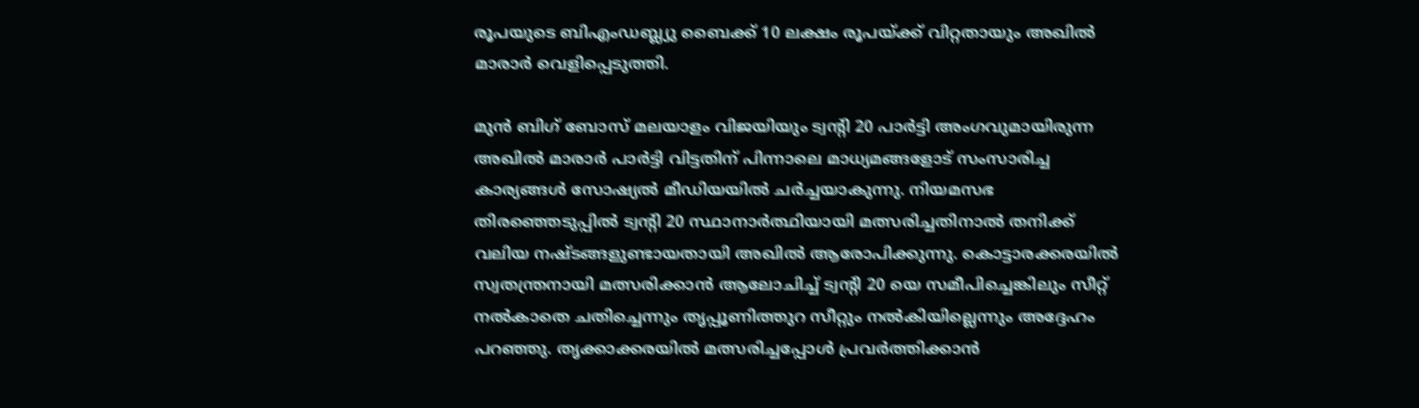രൂപയുടെ ബിഎംഡബ്ല്യു ബൈക്ക് 10 ലക്ഷം രൂപയ്ക്ക് വിറ്റതായും അഖിൽ മാരാർ വെളിപ്പെടുത്തി.

മുൻ ബിഗ് ബോസ് മലയാളം വിജയിയും ട്വന്റി 20 പാർട്ടി അംഗവുമായിരുന്ന അഖിൽ മാരാർ പാർട്ടി വിട്ടതിന് പിന്നാലെ മാധ്യമങ്ങളോട് സംസാരിച്ച കാര്യങ്ങൾ സോഷ്യൽ മീഡിയയിൽ ചർച്ചയാകുന്നു. നിയമസഭ തിരഞ്ഞെടുപ്പിൽ ട്വന്റി 20 സ്ഥാനാർത്ഥിയായി മത്സരിച്ചതിനാൽ തനിക്ക് വലിയ നഷ്ടങ്ങളുണ്ടായതായി അഖിൽ ആരോപിക്കുന്നു. കൊട്ടാരക്കരയിൽ സ്വതന്ത്രനായി മത്സരിക്കാൻ ആലോചിച്ച് ട്വന്റി 20 യെ സമീപിച്ചെങ്കിലും സീറ്റ് നൽകാതെ ചതിച്ചെന്നും തൃപ്പൂണിത്തുറ സീറ്റും നൽകിയില്ലെന്നും അദ്ദേഹം പറഞ്ഞു. തൃക്കാക്കരയിൽ മത്സരിച്ചപ്പോൾ പ്രവർത്തിക്കാൻ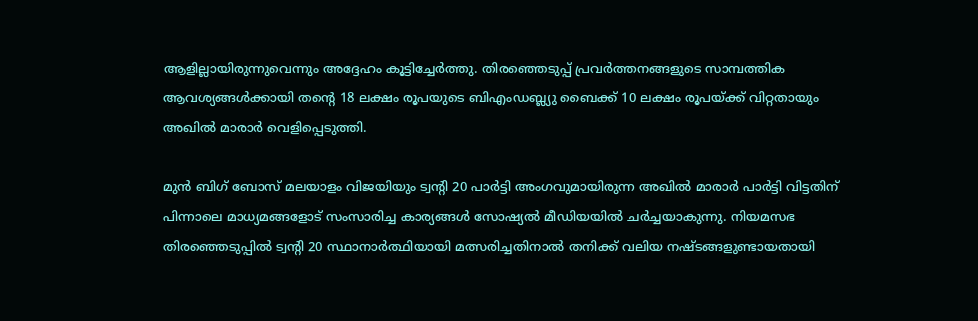ആളില്ലായിരുന്നുവെന്നും അദ്ദേഹം കൂട്ടിച്ചേർത്തു. തിരഞ്ഞെടുപ്പ് പ്രവർത്തനങ്ങളുടെ സാമ്പത്തിക ആവശ്യങ്ങൾക്കായി തന്റെ 18 ലക്ഷം രൂപയുടെ ബിഎംഡബ്ല്യു ബൈക്ക് 10 ലക്ഷം രൂപയ്ക്ക് വിറ്റതായും അഖിൽ മാരാർ വെളിപ്പെടുത്തി.

മുൻ ബിഗ് ബോസ് മലയാളം വിജയിയും ട്വന്റി 20 പാർട്ടി അംഗവുമായിരുന്ന അഖിൽ മാരാർ പാർട്ടി വിട്ടതിന് പിന്നാലെ മാധ്യമങ്ങളോട് സംസാരിച്ച കാര്യങ്ങൾ സോഷ്യൽ മീഡിയയിൽ ചർച്ചയാകുന്നു. നിയമസഭ തിരഞ്ഞെടുപ്പിൽ ട്വന്റി 20 സ്ഥാനാർത്ഥിയായി മത്സരിച്ചതിനാൽ തനിക്ക് വലിയ നഷ്ടങ്ങളുണ്ടായതായി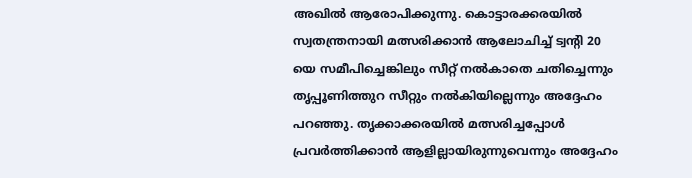അഖിൽ ആരോപിക്കുന്നു. കൊട്ടാരക്കരയിൽ സ്വതന്ത്രനായി മത്സരിക്കാൻ ആലോചിച്ച് ട്വന്റി 20 യെ സമീപിച്ചെങ്കിലും സീറ്റ് നൽകാതെ ചതിച്ചെന്നും തൃപ്പൂണിത്തുറ സീറ്റും നൽകിയില്ലെന്നും അദ്ദേഹം പറഞ്ഞു. തൃക്കാക്കരയിൽ മത്സരിച്ചപ്പോൾ പ്രവർത്തിക്കാൻ ആളില്ലായിരുന്നുവെന്നും അദ്ദേഹം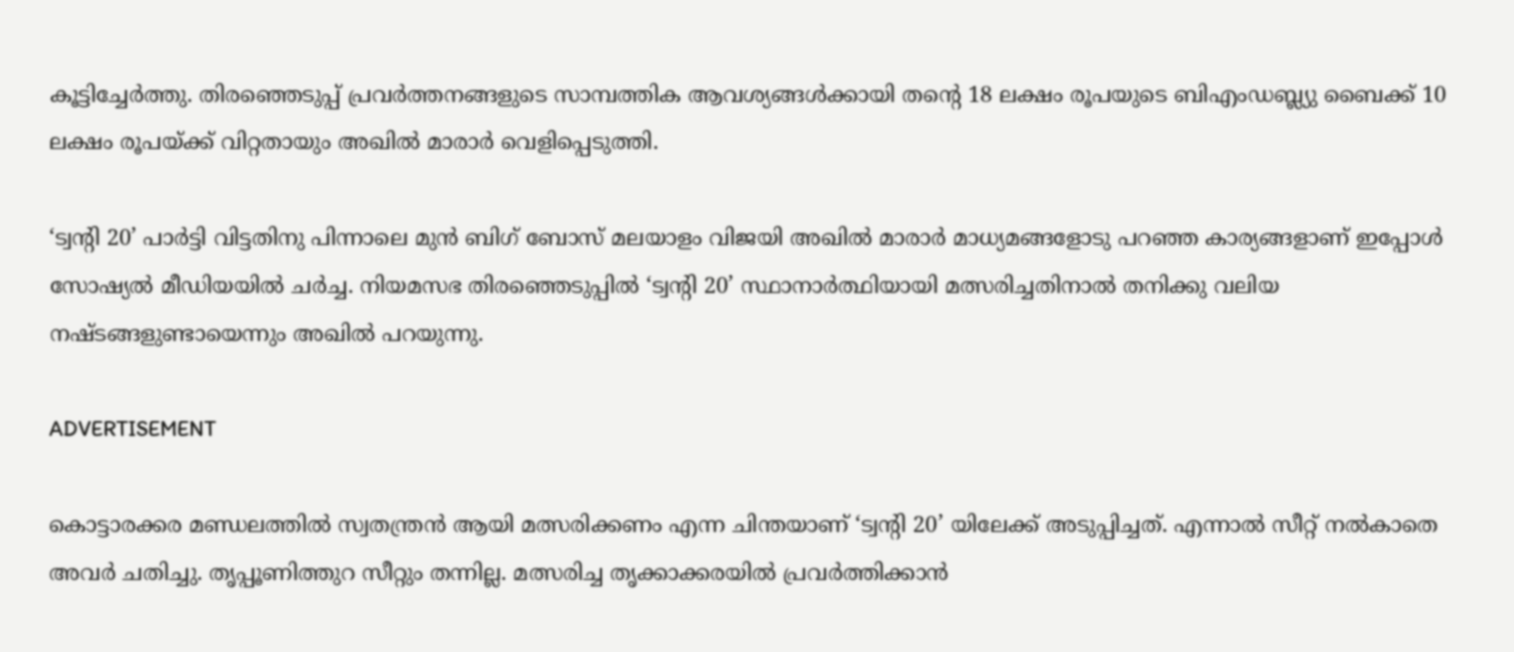കൂട്ടിച്ചേർത്തു. തിരഞ്ഞെടുപ്പ് പ്രവർത്തനങ്ങളുടെ സാമ്പത്തിക ആവശ്യങ്ങൾക്കായി തന്റെ 18 ലക്ഷം രൂപയുടെ ബിഎംഡബ്ല്യു ബൈക്ക് 10 ലക്ഷം രൂപയ്ക്ക് വിറ്റതായും അഖിൽ മാരാർ വെളിപ്പെടുത്തി.

‘ട്വന്റി 20’ പാർട്ടി വിട്ടതിനു പിന്നാലെ മുൻ ബിഗ് ബോസ് മലയാളം വിജയി അഖിൽ മാരാർ മാധ്യമങ്ങളോടു പറഞ്ഞ കാര്യങ്ങളാണ് ഇപ്പോൾ സോഷ്യൽ മീഡിയയിൽ ചർച്ച. നിയമസഭ തിരഞ്ഞെടുപ്പിൽ ‘ട്വന്റി 20’ സ്ഥാനാർത്ഥിയായി മത്സരിച്ചതിനാൽ തനിക്കു വലിയ നഷ്ടങ്ങളുണ്ടായെന്നും അഖിൽ പറയുന്നു.

ADVERTISEMENT

കൊട്ടാരക്കര മണ്ഡലത്തിൽ സ്വതന്ത്രൻ ആയി മത്സരിക്കണം എന്ന ചിന്തയാണ് ‘ട്വന്റി 20’ യിലേക്ക് അടുപ്പിച്ചത്. എന്നാൽ സീറ്റ് നൽകാതെ അവർ ചതിച്ചു. തൃപ്പൂണിത്തുറ സീറ്റും തന്നില്ല. മത്സരിച്ച തൃക്കാക്കരയിൽ പ്രവർത്തിക്കാൻ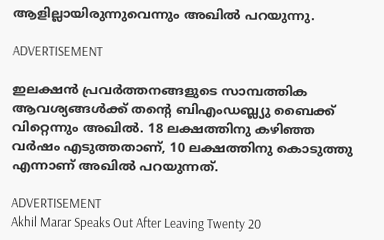ആളില്ലായിരുന്നുവെന്നും അഖിൽ പറയുന്നു.

ADVERTISEMENT

ഇലക്ഷൻ പ്രവർത്തനങ്ങളുടെ സാമ്പത്തിക ആവശ്യങ്ങൾക്ക് തന്റെ ബിഎംഡബ്ല്യു ബൈക്ക് വിറ്റെന്നും അഖിൽ. 18 ലക്ഷത്തിനു കഴിഞ്ഞ വർഷം എടുത്തതാണ്, 10 ലക്ഷത്തിനു കൊടുത്തു എന്നാണ് അഖിൽ പറയുന്നത്.

ADVERTISEMENT
Akhil Marar Speaks Out After Leaving Twenty 20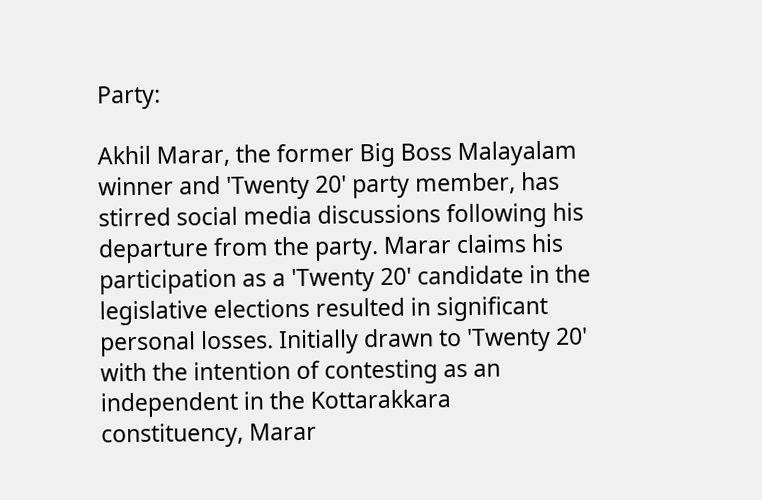Party:

Akhil Marar, the former Big Boss Malayalam winner and 'Twenty 20' party member, has stirred social media discussions following his departure from the party. Marar claims his participation as a 'Twenty 20' candidate in the legislative elections resulted in significant personal losses. Initially drawn to 'Twenty 20' with the intention of contesting as an independent in the Kottarakkara constituency, Marar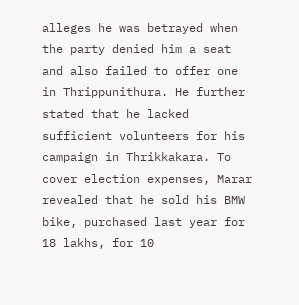alleges he was betrayed when the party denied him a seat and also failed to offer one in Thrippunithura. He further stated that he lacked sufficient volunteers for his campaign in Thrikkakara. To cover election expenses, Marar revealed that he sold his BMW bike, purchased last year for 18 lakhs, for 10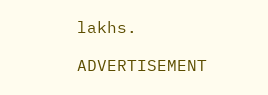lakhs.

ADVERTISEMENT